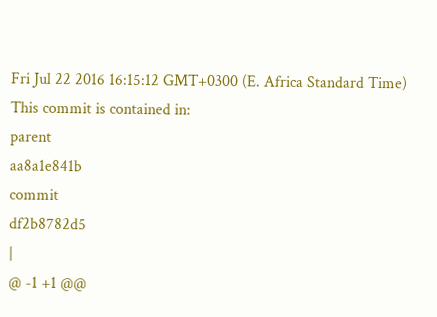Fri Jul 22 2016 16:15:12 GMT+0300 (E. Africa Standard Time)
This commit is contained in:
parent
aa8a1e841b
commit
df2b8782d5
|
@ -1 +1 @@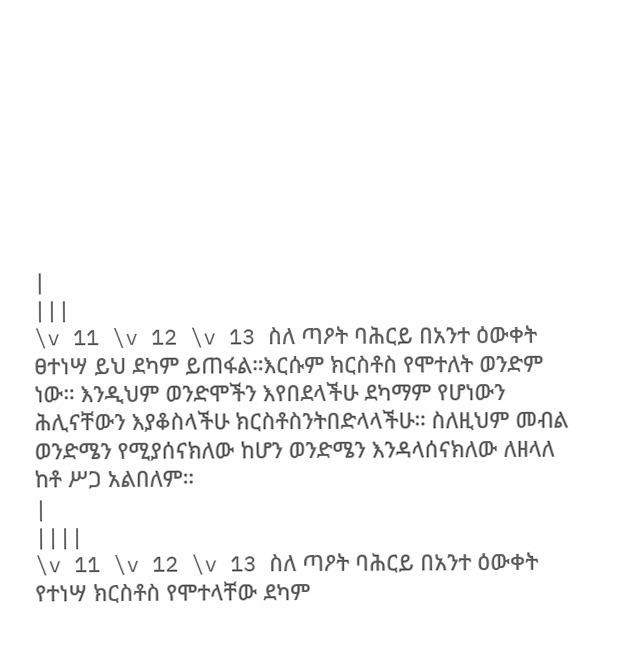|
|||
\v 11 \v 12 \v 13 ስለ ጣዖት ባሕርይ በአንተ ዕውቀት ፀተነሣ ይህ ደካም ይጠፋል።እርሱም ክርስቶስ የሞተለት ወንድም ነው። እንዲህም ወንድሞችን እየበደላችሁ ደካማም የሆነውን ሕሊናቸውን እያቆስላችሁ ክርስቶስንትበድላላችሁ። ስለዚህም መብል ወንድሜን የሚያሰናክለው ከሆን ወንድሜን እንዳላሰናክለው ለዘላለ ከቶ ሥጋ አልበለም።
|
||||
\v 11 \v 12 \v 13 ስለ ጣዖት ባሕርይ በአንተ ዕውቀት የተነሣ ክርስቶስ የሞተላቸው ደካም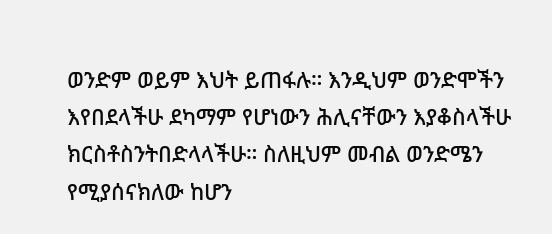ወንድም ወይም እህት ይጠፋሉ። እንዲህም ወንድሞችን እየበደላችሁ ደካማም የሆነውን ሕሊናቸውን እያቆስላችሁ ክርስቶስንትበድላላችሁ። ስለዚህም መብል ወንድሜን የሚያሰናክለው ከሆን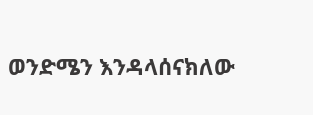ወንድሜን እንዳላሰናክለው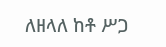ለዘላለ ከቶ ሥጋ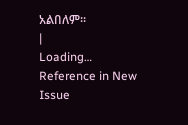አልበለም።
|
Loading…
Reference in New Issue